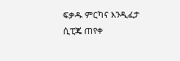ፍቃዱ ምርካና እንዲፈታ ሲፒጄ ጠየቀ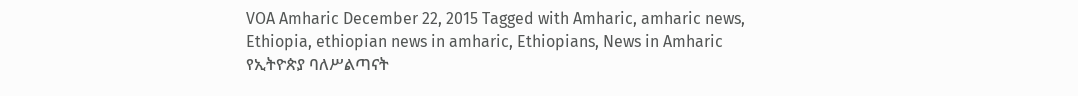VOA Amharic December 22, 2015 Tagged with Amharic, amharic news, Ethiopia, ethiopian news in amharic, Ethiopians, News in Amharic የኢትዮጵያ ባለሥልጣናት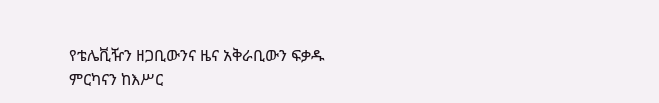የቴሌቪዥን ዘጋቢውንና ዜና አቅራቢውን ፍቃዱ ምርካናን ከእሥር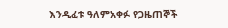እንዲፈቱ ዓለምአቀፉ የጋዜጠኞች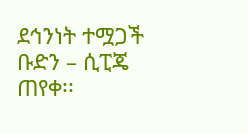ደኅንነት ተሟጋች ቡድን – ሲፒጄ ጠየቀ፡፡